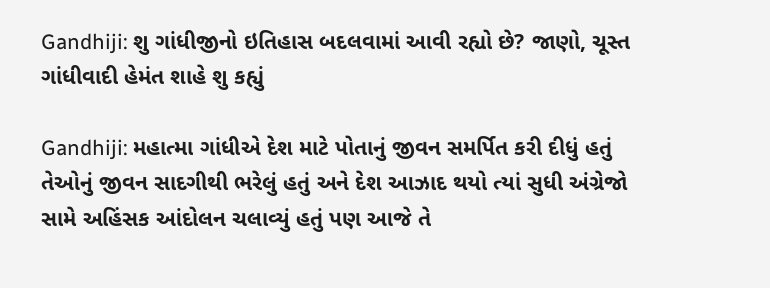Gandhiji: શુ ગાંધીજીનો ઇતિહાસ બદલવામાં આવી રહ્યો છે? જાણો, ચૂસ્ત ગાંધીવાદી હેમંત શાહે શુ કહ્યું

Gandhiji: મહાત્મા ગાંધીએ દેશ માટે પોતાનું જીવન સમર્પિત કરી દીધું હતું તેઓનું જીવન સાદગીથી ભરેલું હતું અને દેશ આઝાદ થયો ત્યાં સુધી અંગ્રેજો સામે અહિંસક આંદોલન ચલાવ્યું હતું પણ આજે તે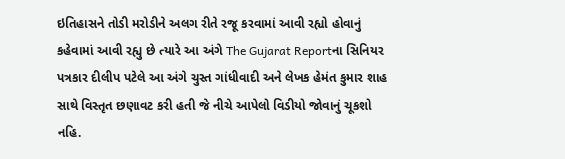ઇતિહાસને તોડી મરોડીને અલગ રીતે રજૂ કરવામાં આવી રહ્યો હોવાનું કહેવામાં આવી રહ્યુ છે ત્યારે આ અંગે The Gujarat Reportના સિનિયર પત્રકાર દીલીપ પટેલે આ અંગે ચુસ્ત ગાંધીવાદી અને લેખક હેમંત કુમાર શાહ સાથે વિસ્તૃત છણાવટ કરી હતી જે નીચે આપેલો વિડીયો જોવાનું ચૂકશો નહિ.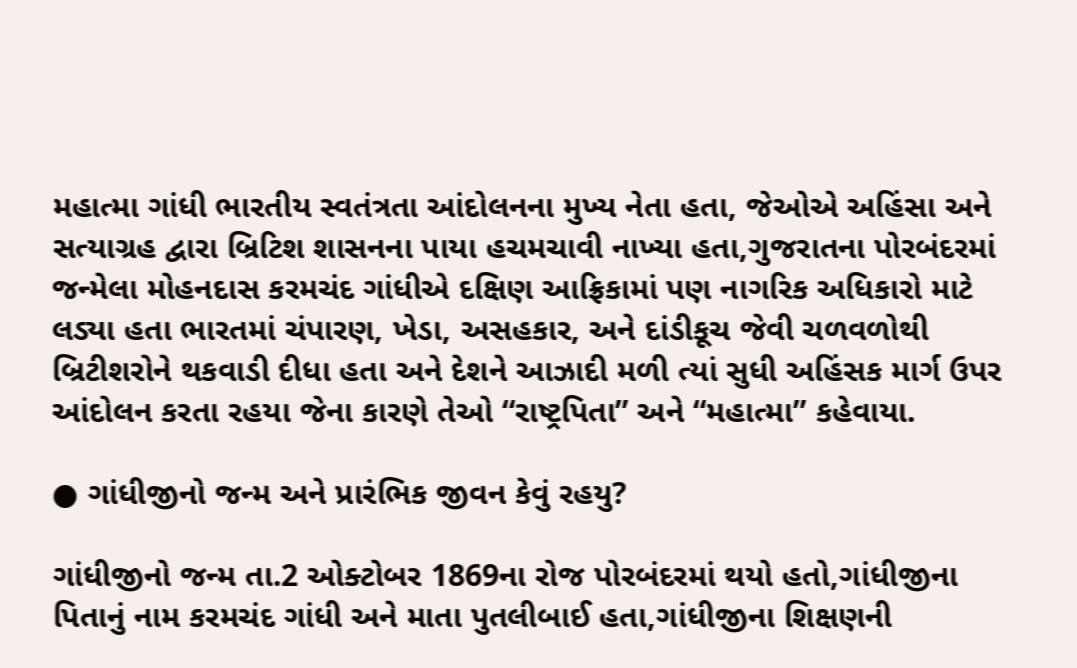મહાત્મા ગાંધી ભારતીય સ્વતંત્રતા આંદોલનના મુખ્ય નેતા હતા, જેઓએ અહિંસા અને સત્યાગ્રહ દ્વારા બ્રિટિશ શાસનના પાયા હચમચાવી નાખ્યા હતા,ગુજરાતના પોરબંદરમાં જન્મેલા મોહનદાસ કરમચંદ ગાંધીએ દક્ષિણ આફ્રિકામાં પણ નાગરિક અધિકારો માટે લડ્યા હતા ભારતમાં ચંપારણ, ખેડા, અસહકાર, અને દાંડીકૂચ જેવી ચળવળોથી બ્રિટીશરોને થકવાડી દીધા હતા અને દેશને આઝાદી મળી ત્યાં સુધી અહિંસક માર્ગ ઉપર આંદોલન કરતા રહયા જેના કારણે તેઓ “રાષ્ટ્રપિતા” અને “મહાત્મા” કહેવાયા.

● ગાંધીજીનો જન્મ અને પ્રારંભિક જીવન કેવું રહયુ?

ગાંધીજીનો જન્મ તા.2 ઓક્ટોબર 1869ના રોજ પોરબંદરમાં થયો હતો,ગાંધીજીના પિતાનું નામ કરમચંદ ગાંધી અને માતા પુતલીબાઈ હતા,ગાંધીજીના શિક્ષણની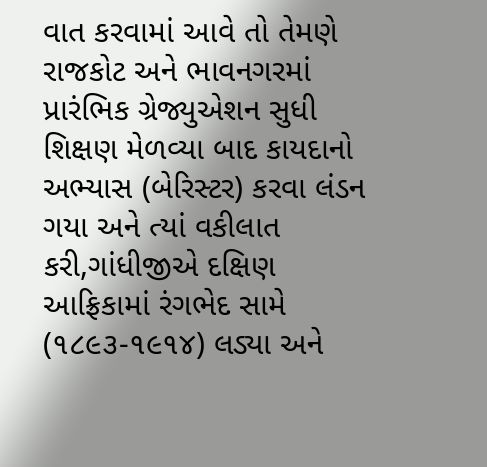વાત કરવામાં આવે તો તેમણે રાજકોટ અને ભાવનગરમાં પ્રારંભિક ગ્રેજ્યુએશન સુધી શિક્ષણ મેળવ્યા બાદ કાયદાનો અભ્યાસ (બેરિસ્ટર) કરવા લંડન ગયા અને ત્યાં વકીલાત કરી,ગાંધીજીએ દક્ષિણ આફ્રિકામાં રંગભેદ સામે (૧૮૯૩-૧૯૧૪) લડ્યા અને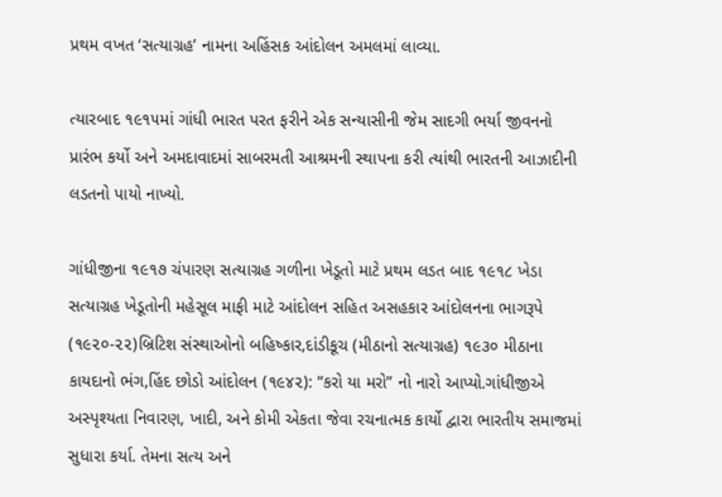પ્રથમ વખત ‘સત્યાગ્રહ’ નામના અહિંસક આંદોલન અમલમાં લાવ્યા.

ત્યારબાદ ૧૯૧૫માં ગાંધી ભારત પરત ફરીને એક સન્યાસીની જેમ સાદગી ભર્યા જીવનનો પ્રારંભ કર્યો અને અમદાવાદમાં સાબરમતી આશ્રમની સ્થાપના કરી ત્યાંથી ભારતની આઝાદીની લડતનો પાયો નાખ્યો.

ગાંધીજીના ૧૯૧૭ ચંપારણ સત્યાગ્રહ ગળીના ખેડૂતો માટે પ્રથમ લડત બાદ ૧૯૧૮ ખેડા સત્યાગ્રહ ખેડૂતોની મહેસૂલ માફી માટે આંદોલન સહિત અસહકાર આંદોલનના ભાગરૂપે (૧૯૨૦-૨૨)બ્રિટિશ સંસ્થાઓનો બહિષ્કાર,દાંડીકૂચ (મીઠાનો સત્યાગ્રહ) ૧૯૩૦ મીઠાના કાયદાનો ભંગ,હિંદ છોડો આંદોલન (૧૯૪૨): “કરો યા મરો” નો નારો આપ્યો.ગાંધીજીએ અસ્પૃશ્યતા નિવારણ, ખાદી, અને કોમી એકતા જેવા રચનાત્મક કાર્યો દ્વારા ભારતીય સમાજમાં સુધારા કર્યા. તેમના સત્ય અને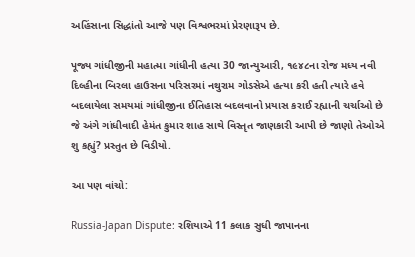અહિંસાના સિદ્ધાંતો આજે પણ વિશ્વભરમાં પ્રેરણારૂપ છે.

પૂજ્ય ગાંધીજીની મહાત્મા ગાંધીની હત્યા 30 જાન્યુઆરી, ૧૯૪૮ના રોજ મધ્ય નવી દિલ્હીના બિરલા હાઉસના પરિસરમાં નથુરામ ગોડસેએ હત્યા કરી હતી ત્યારે હવે બદલાયેલા સમયમાં ગાંધીજીના ઈતિહાસ બદલવાનો પ્રયાસ કરાઈ રહ્યાની ચર્ચાઓ છે જે અંગે ગાંધીવાદી હેમંત કુમાર શાહ સાથે વિસ્તૃત જાણકારી આપી છે જાણો તેઓએ શુ કહ્યું? પ્રસ્તુત છે વિડીયો.

આ પણ વાંચો:

Russia-Japan Dispute: રશિયાએ 11 કલાક સુધી જાપાનના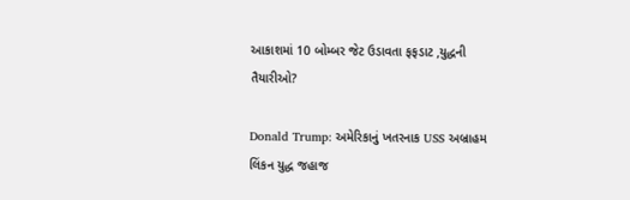આકાશમાં 10 બોમ્બર જેટ ઉડાવતા ફફડાટ ,યુદ્ધની તૈયારીઓ?

Donald Trump: અમેરિકાનું ખતરનાક USS અબ્રાહમ લિંકન યુદ્ધ જહાજ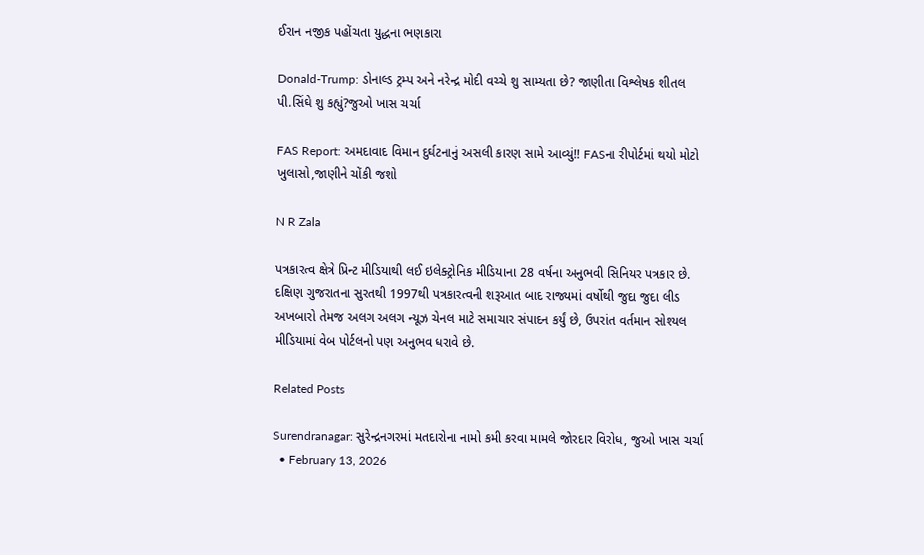ઈરાન નજીક પહોંચતા યુદ્ધના ભણકારા

Donald-Trump: ડોનાલ્ડ ટ્રમ્પ અને નરેન્દ્ર મોદી વચ્ચે શુ સામ્યતા છે? જાણીતા વિશ્લેષક શીતલ પી.સિંઘે શુ કહ્યું?જુઓ ખાસ ચર્ચા

FAS Report: અમદાવાદ વિમાન દુર્ઘટનાનું અસલી કારણ સામે આવ્યું!! FASના રીપોર્ટમાં થયો મોટો ખુલાસો,જાણીને ચોંકી જશો

N R Zala

પત્રકારત્વ ક્ષેત્રે પ્રિન્ટ મીડિયાથી લઈ ઇલેક્ટ્રોનિક મીડિયાના 28 વર્ષના અનુભવી સિનિયર પત્રકાર છે. દક્ષિણ ગુજરાતના સુરતથી 1997થી પત્રકારત્વની શરૂઆત બાદ રાજ્યમાં વર્ષોથી જુદા જુદા લીડ અખબારો તેમજ અલગ અલગ ન્યૂઝ ચેનલ માટે સમાચાર સંપાદન કર્યું છે, ઉપરાંત વર્તમાન સોશ્યલ મીડિયામાં વેબ પોર્ટલનો પણ અનુભવ ધરાવે છે.

Related Posts

Surendranagar: સુરેન્દ્રનગરમાં મતદારોના નામો કમી કરવા મામલે જોરદાર વિરોધ, જુઓ ખાસ ચર્ચા
  • February 13, 2026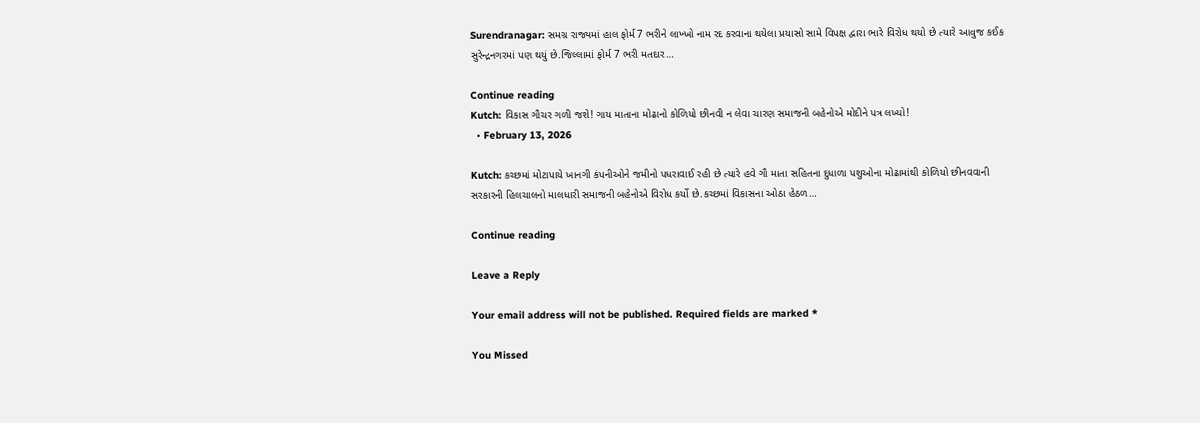Surendranagar: સમગ્ર રાજ્યમાં હાલ ફોર્મ7 ભરીને લાખ્ખો નામ રદ કરવાના થયેલા પ્રયાસો સામે વિપક્ષ દ્વારા ભારે વિરોધ થયો છે ત્યારે આવુજ કઈક સુરેન્દ્રનગરમાં પણ થયું છે.જિલ્લામાં ફોર્મ 7 ભરી મતદાર…

Continue reading
Kutch: વિકાસ ગૌચર ગળી જશે! ગાય માતાના મોઢાનો કોળિયો છીનવી ન લેવા ચારણ સમાજની બહેનોએ મોદીને પત્ર લખ્યો!
  • February 13, 2026

Kutch: કચ્છમાં મોટાપાયે ખાનગી કંપનીઓને જમીનો પધરાવાઈ રહી છે ત્યારે હવે ગૌ માતા સહિતના દુધાળા પશુઓના મોઢામાંથી કોળિયો છીનવવાની સરકારની હિલચાલનો માલધારી સમાજની બહેનોએ વિરોધ કર્યો છે.કચ્છમાં વિકાસના ઓઠા હેઠળ…

Continue reading

Leave a Reply

Your email address will not be published. Required fields are marked *

You Missed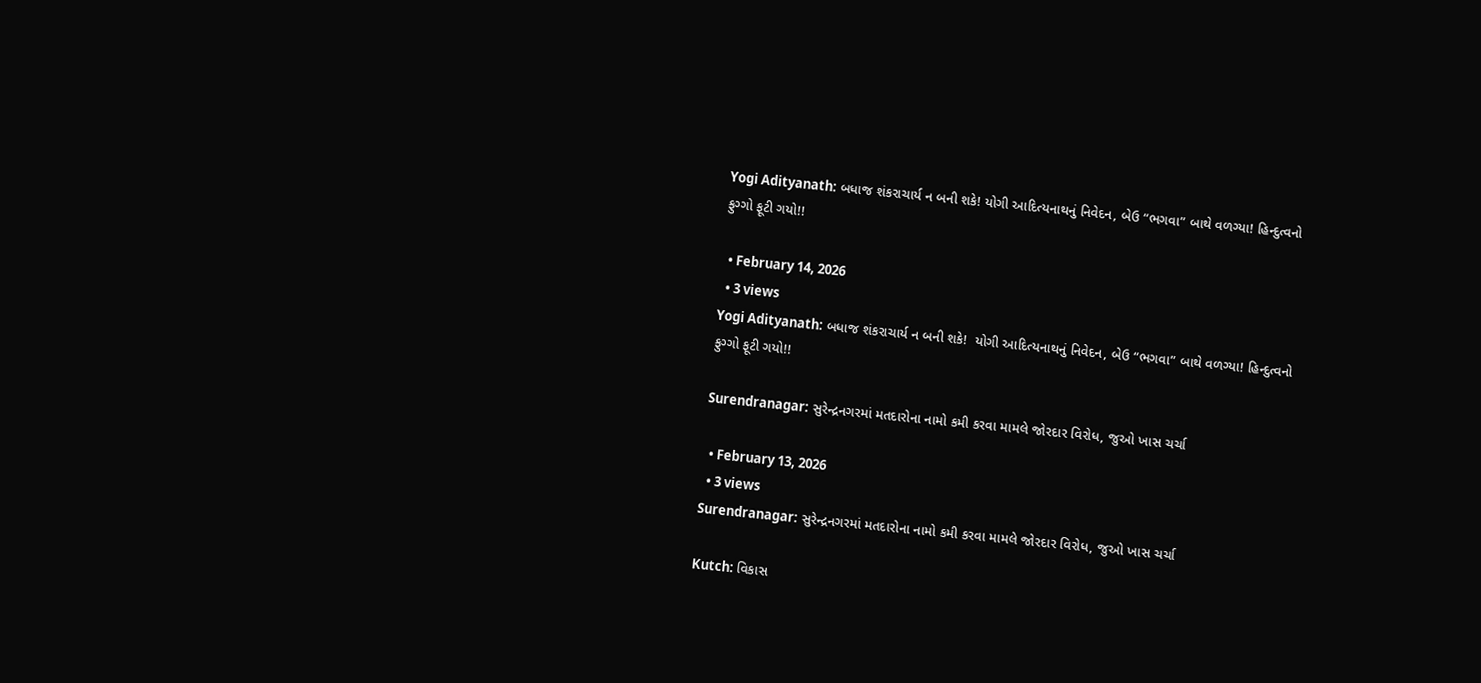Yogi Adityanath: બધાજ શંકરાચાર્ય ન બની શકે! યોગી આદિત્યનાથનું નિવેદન, બેઉ “ભગવા” બાથે વળગ્યા! હિન્દુત્વનો ફુગ્ગો ફૂટી ગયો!!

  • February 14, 2026
  • 3 views
Yogi Adityanath: બધાજ શંકરાચાર્ય ન બની શકે!  યોગી આદિત્યનાથનું નિવેદન, બેઉ “ભગવા” બાથે વળગ્યા! હિન્દુત્વનો ફુગ્ગો ફૂટી ગયો!!

Surendranagar: સુરેન્દ્રનગરમાં મતદારોના નામો કમી કરવા મામલે જોરદાર વિરોધ, જુઓ ખાસ ચર્ચા

  • February 13, 2026
  • 3 views
Surendranagar: સુરેન્દ્રનગરમાં મતદારોના નામો કમી કરવા મામલે જોરદાર વિરોધ, જુઓ ખાસ ચર્ચા

Kutch: વિકાસ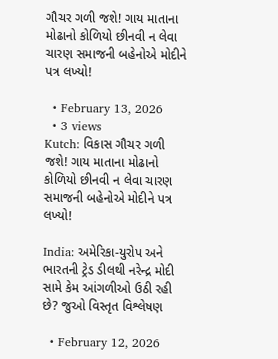ગૌચર ગળી જશે! ગાય માતાના મોઢાનો કોળિયો છીનવી ન લેવા ચારણ સમાજની બહેનોએ મોદીને પત્ર લખ્યો!

  • February 13, 2026
  • 3 views
Kutch: વિકાસ ગૌચર ગળી જશે! ગાય માતાના મોઢાનો કોળિયો છીનવી ન લેવા ચારણ સમાજની બહેનોએ મોદીને પત્ર લખ્યો!

India: અમેરિકા-યુરોપ અને ભારતની ટ્રેડ ડીલથી નરેન્દ્ર મોદી સામે કેમ આંગળીઓ ઉઠી રહી છે? જુઓ વિસ્તૃત વિશ્લેષણ

  • February 12, 2026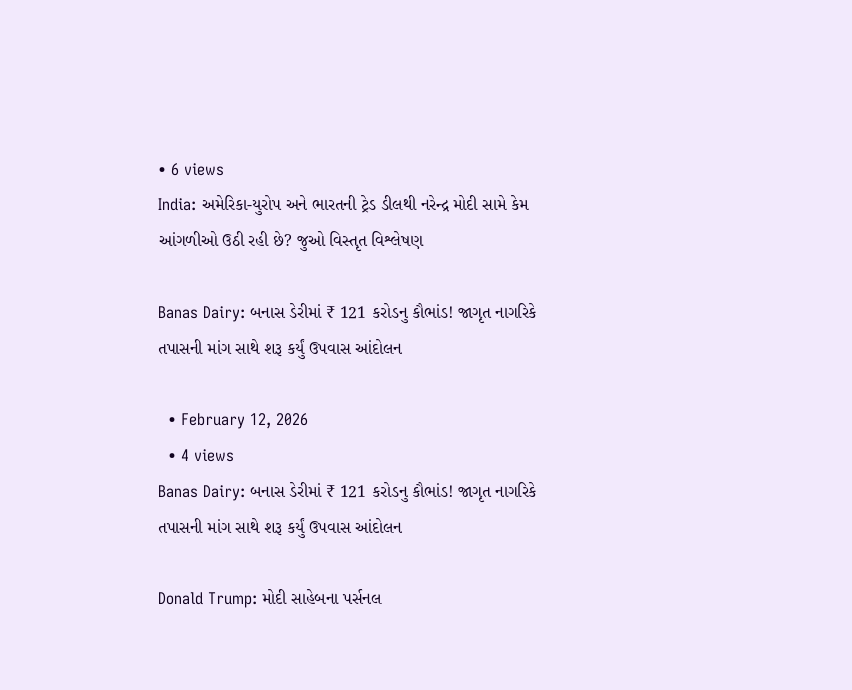• 6 views
India: અમેરિકા-યુરોપ અને ભારતની ટ્રેડ ડીલથી નરેન્દ્ર મોદી સામે કેમ આંગળીઓ ઉઠી રહી છે? જુઓ વિસ્તૃત વિશ્લેષણ

Banas Dairy: બનાસ ડેરીમાં ₹ 121 કરોડનુ કૌભાંડ! જાગૃત નાગરિકે તપાસની માંગ સાથે શરૂ કર્યું ઉપવાસ આંદોલન

  • February 12, 2026
  • 4 views
Banas Dairy: બનાસ ડેરીમાં ₹ 121 કરોડનુ કૌભાંડ! જાગૃત નાગરિકે તપાસની માંગ સાથે શરૂ કર્યું ઉપવાસ આંદોલન

Donald Trump: મોદી સાહેબના પર્સનલ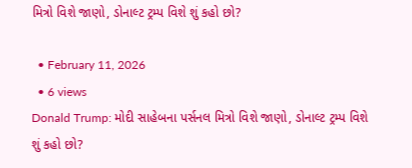મિત્રો વિશે જાણો, ડોનાલ્ટ ટ્રમ્પ વિશે શું કહો છો?

  • February 11, 2026
  • 6 views
Donald Trump: મોદી સાહેબના પર્સનલ મિત્રો વિશે જાણો, ડોનાલ્ટ ટ્રમ્પ વિશે શું કહો છો?